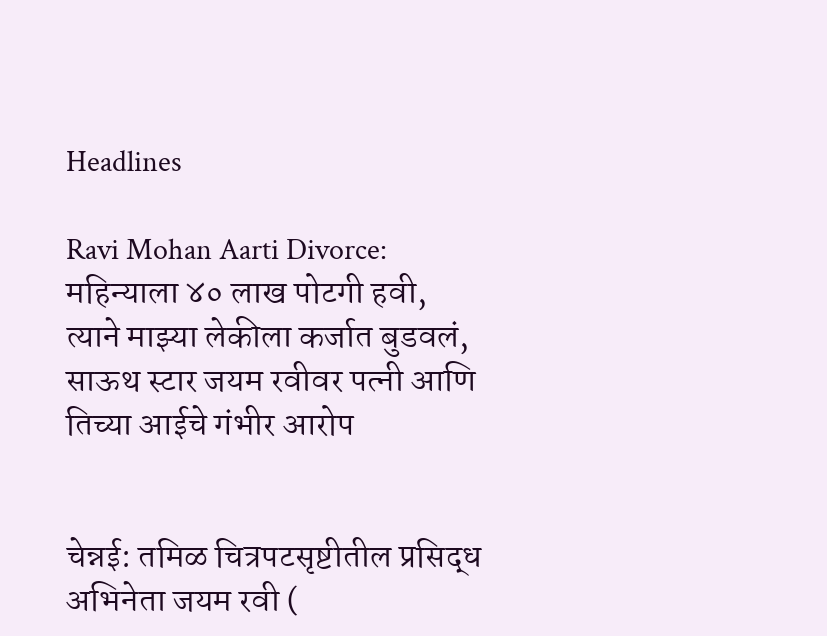Headlines

Ravi Mohan Aarti Divorce: महिन्याला ४० लाख पोटगी हवी, त्याने माझ्या लेकीला कर्जात बुडवलं, साऊथ स्टार जयम रवीवर पत्नी आणि तिच्या आईचे गंभीर आरोप


चेन्नई: तमिळ चित्रपटसृष्टीतील प्रसिद्ध अभिनेता जयम रवी (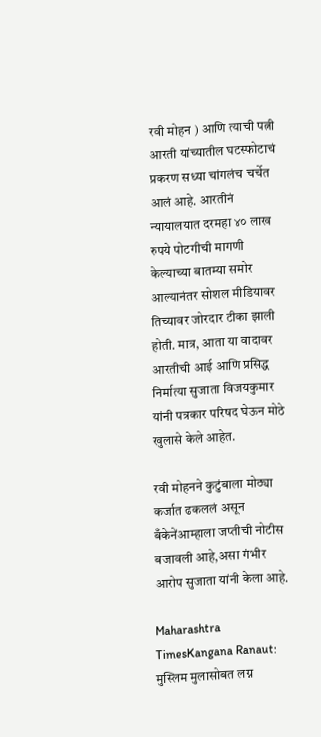रवी मोहन ) आणि त्याची पत्नी आरती यांच्यातील घटस्फोटाचं प्रकरण सध्या चांगलंच चर्चेत आलं आहे. आरतीनं न्यायालयात दरमहा ४० लाख रुपये पोटगीची मागणी केल्याच्या बातम्या समोर आल्यानंतर सोशल मीडियावर तिच्यावर जोरदार टीका झाली होती. मात्र, आता या वादावर आरतीची आई आणि प्रसिद्ध निर्मात्या सुजाता विजयकुमार यांनी पत्रकार परिषद घेऊन मोठे खुलासे केले आहेत.

रवी मोहनने कुटुंबाला मोठ्या कर्जात ढकललं असून बँकेनेंआम्हाला जप्तीची नोटीस बजावली आहे,असा गंभीर आरोप सुजाता यांनी केला आहे.

Maharashtra TimesKangana Ranaut: मुस्लिम मुलासोबत लग्न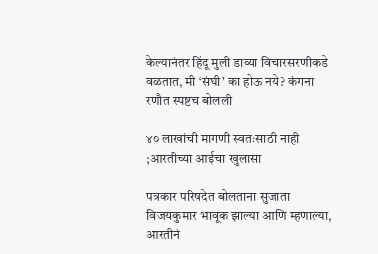केल्यानंतर हिंदू मुली डाव्या विचारसरणीकडे वळतात, मी ‘संघी’ का होऊ नये? कंगना रणौत स्पष्टच बोलली

४० लाखांची मागणी स्वतःसाठी नाही ;आरतीच्या आईचा खुलासा

पत्रकार परिषदेत बोलताना सुजाता विजयकुमार भावूक झाल्या आणि म्हणाल्या, आरतीनं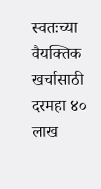स्वतःच्या वैयक्तिक खर्चासाठी दरमहा ४० लाख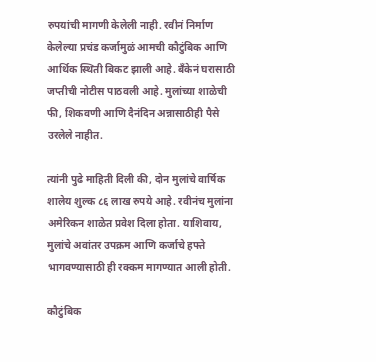रुपयांची मागणी केलेली नाही. रवीनं निर्माण केलेल्या प्रचंड कर्जामुळं आमची कौटुंबिक आणि आर्थिक स्थिती बिकट झाली आहे. बँकेनं घरासाठी जप्तीची नोटीस पाठवली आहे. मुलांच्या शाळेची फी, शिकवणी आणि दैनंदिन अन्नासाठीही पैसे उरलेले नाहीत.

त्यांनी पुढे माहिती दिली की, दोन मुलांचे वार्षिक शालेय शुल्क ८६ लाख रुपये आहे. रवीनंच मुलांना अमेरिकन शाळेत प्रवेश दिला होता. याशिवाय, मुलांचे अवांतर उपक्रम आणि कर्जाचे हफ्ते भागवण्यासाठी ही रक्कम मागण्यात आली होती.

कौटुंबिक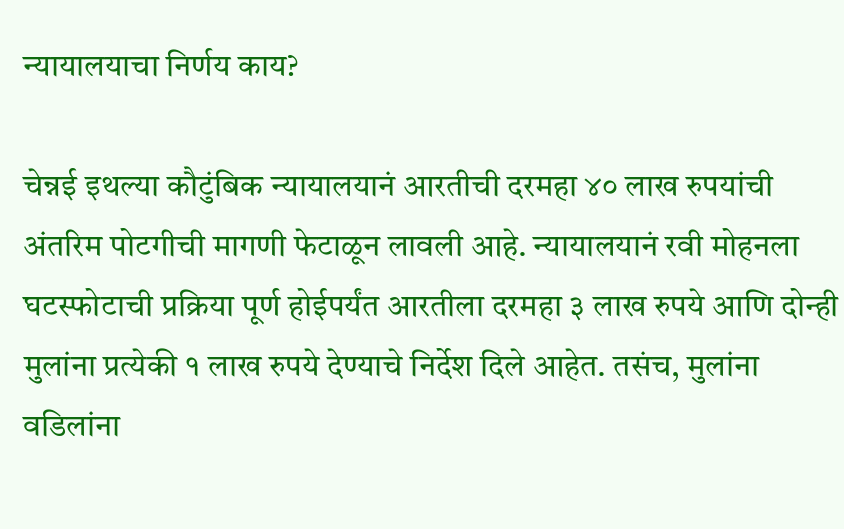न्यायालयाचा निर्णय काय?

चेन्नई इथल्या कौटुंबिक न्यायालयानं आरतीची दरमहा ४० लाख रुपयांची अंतरिम पोटगीची मागणी फेटाळून लावली आहे. न्यायालयानं रवी मोहनला घटस्फोटाची प्रक्रिया पूर्ण होईपर्यंत आरतीला दरमहा ३ लाख रुपये आणि दोन्ही मुलांना प्रत्येकी १ लाख रुपये देण्याचे निर्देश दिले आहेत. तसंच, मुलांना वडिलांना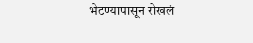भेटण्यापासून रोखलं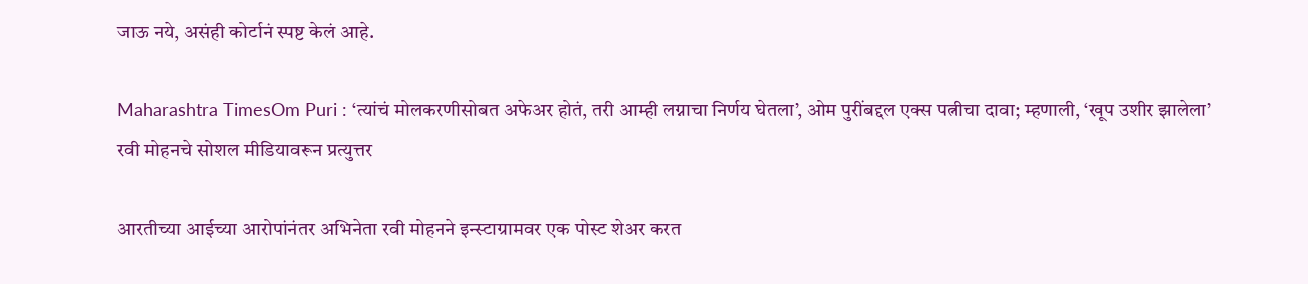जाऊ नये, असंही कोर्टानं स्पष्ट केलं आहे.

Maharashtra TimesOm Puri : ‘त्यांचं मोलकरणीसोबत अफेअर होतं, तरी आम्ही लग्नाचा निर्णय घेतला’, ओम पुरींबद्दल एक्स पत्नीचा दावा; म्हणाली, ‘खूप उशीर झालेला’
रवी मोहनचे सोशल मीडियावरून प्रत्युत्तर

आरतीच्या आईच्या आरोपांनंतर अभिनेता रवी मोहनने इन्स्टाग्रामवर एक पोस्ट शेअर करत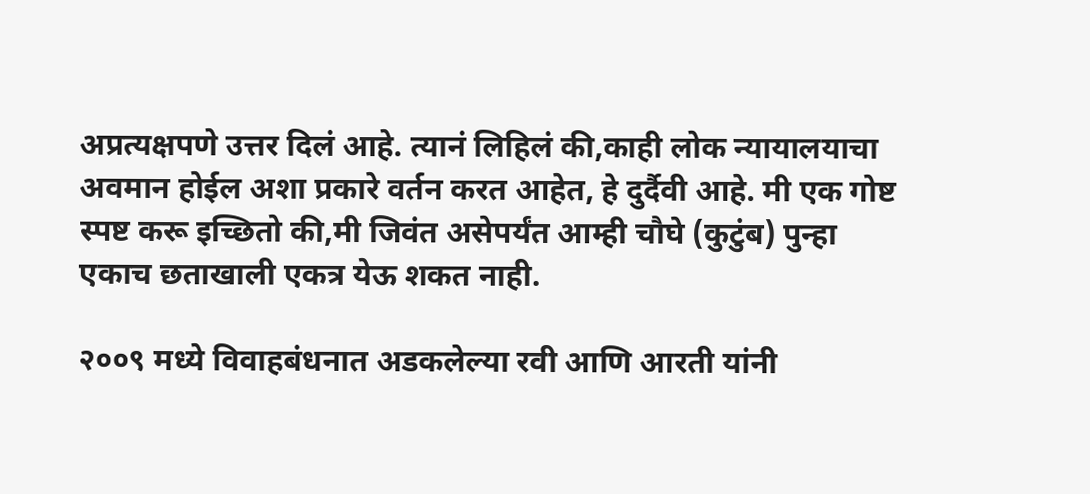अप्रत्यक्षपणे उत्तर दिलं आहे. त्यानं लिहिलं की,काही लोक न्यायालयाचा अवमान होईल अशा प्रकारे वर्तन करत आहेत, हे दुर्दैवी आहे. मी एक गोष्ट स्पष्ट करू इच्छितो की,मी जिवंत असेपर्यंत आम्ही चौघे (कुटुंब) पुन्हा एकाच छताखाली एकत्र येऊ शकत नाही.

२००९ मध्ये विवाहबंधनात अडकलेल्या रवी आणि आरती यांनी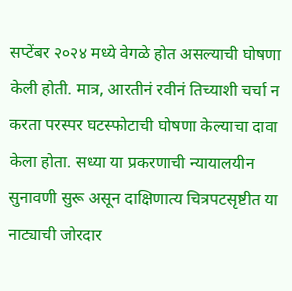सप्टेंबर २०२४ मध्ये वेगळे होत असल्याची घोषणा केली होती. मात्र, आरतीनं रवीनं तिच्याशी चर्चा न करता परस्पर घटस्फोटाची घोषणा केल्याचा दावा केला होता. सध्या या प्रकरणाची न्यायालयीन सुनावणी सुरू असून दाक्षिणात्य चित्रपटसृष्टीत या नाट्याची जोरदार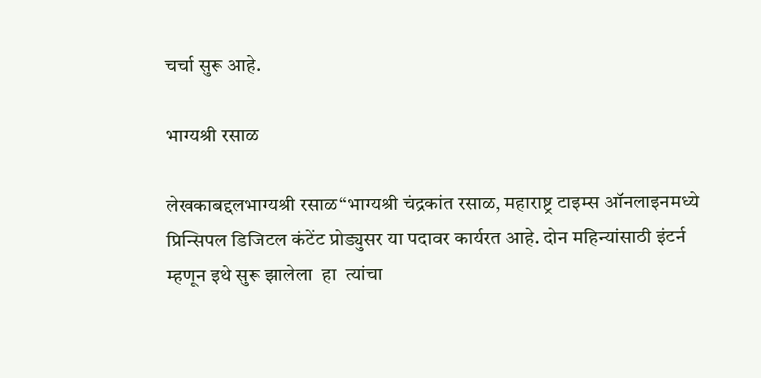चर्चा सुरू आहे.

भाग्यश्री रसाळ

लेखकाबद्दलभाग्यश्री रसाळ“भाग्यश्री चंद्रकांत रसाळ, महाराष्ट्र टाइम्स ऑनलाइनमध्ये प्रिन्सिपल डिजिटल कंटेंट प्रोड्युसर या पदावर कार्यरत आहे. दोन महिन्यांसाठी इंटर्न म्हणून इथे सुरू झालेला  हा  त्यांचा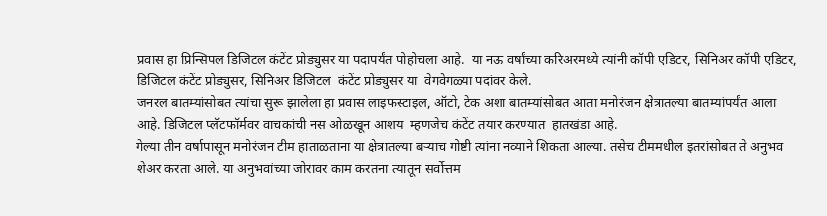प्रवास हा प्रिन्सिपल डिजिटल कंटेंट प्रोड्युसर या पदापर्यंत पोहोचला आहे.  या नऊ वर्षांच्या करिअरमध्ये त्यांनी कॉपी एडिटर, सिनिअर कॉपी एडिटर, डिजिटल कंटेंट प्रोड्युसर, सिनिअर डिजिटल  कंटेंट प्रोड्युसर या  वेगवेगळ्या पदांवर केले.
जनरल बातम्यांसोबत त्यांचा सुरू झालेला हा प्रवास लाइफस्टाइल, ऑटो, टेक अशा बातम्यांसोबत आता मनोरंजन क्षेत्रातल्या बातम्यांपर्यंत आला आहे. डिजिटल प्लॅटफॉर्मवर वाचकांची नस ओळखून आशय  म्हणजेच कंटेंट तयार करण्यात  हातखंडा आहे.
गेल्या तीन वर्षापासून मनोरंजन टीम हाताळताना या क्षेत्रातल्या बऱ्याच गोष्टी त्यांना नव्याने शिकता आल्या. तसेच टीममधील इतरांसोबत ते अनुभव शेअर करता आले. या अनुभवांच्या जोरावर काम करतना त्यातून सर्वोत्तम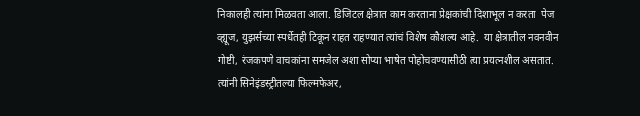निकालही त्यांना मिळवता आला. डिजिटल क्षेत्रात काम करताना प्रेक्षकांची दिशाभूल न करता  पेज व्ह्यूज, युझर्सच्या स्पर्धेतही टिकून राहत राहण्यात त्यांचं विशेष कौशल्य आहे.  या क्षेत्रातील नवनवीन गोष्टी, रंजकपणे वाचकांना समजेल अशा सोप्या भाषेत पोहोचवण्यासीठी त्या प्रयत्नशील असतात. त्यांनी सिनेइंडस्ट्रीतल्या फिल्मफेअर,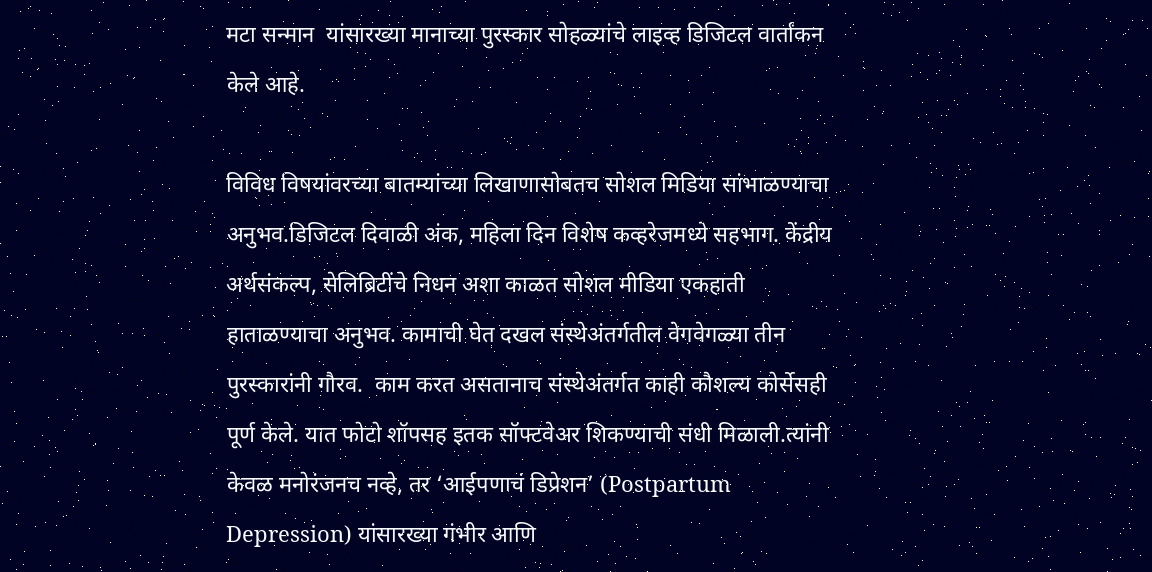मटा सन्मान  यांसारख्या मानाच्या पुरस्कार सोहळ्यांचे लाइव्ह डिजिटल वार्तांकन केले आहे.

विविध विषयांवरच्या बातम्यांच्या लिखाणासोबतच सोशल मिडिया सांभाळण्याचा अनुभव.डिजिटल दिवाळी अंक, महिला दिन विशेष कव्हरेजमध्ये सहभाग. केंद्रीय अर्थसंकल्प, सेलिब्रिटींचे निधन अशा काळत सोशल मीडिया एकहाती हाताळण्याचा अनुभव. कामाची घेत दखल संस्थेअंतर्गतील वेगवेगळ्या तीन पुरस्कारांनी गौरव.  काम करत असतानाच संस्थेअंतर्गत काही कौशल्य कोर्सेसही पूर्ण केले. यात फोटो शॉपसह इतक सॉफ्टवेअर शिकण्याची संधी मिळाली.त्यांनी केवळ मनोरंजनच नव्हे, तर ‘आईपणाचं डिप्रेशन’ (Postpartum Depression) यांसारख्या गंभीर आणि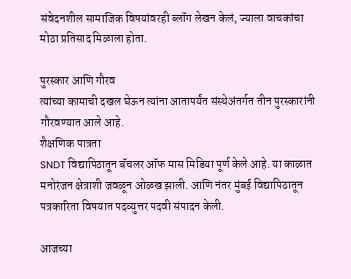संवेदनशील सामाजिक विषयांवरही ब्लॉग लेखन केलं, ज्याला वाचकांचा मोठा प्रतिसाद मिळाला होता.

पुरस्कार आणि गौरव
त्यांच्या कामाची दखल घेऊन त्यांना आतापर्यंत संस्थेअंतर्गत तीन पुरस्कारांनी गौरवण्यात आले आहे.
शैक्षणिक पात्रता
SNDT विद्यापिठातून बॅचलर ऑफ मास मिडिया पूर्ण केले आहे. या काळात मनोरंजन क्षेत्राशी जवळून ओळख झाली. आणि नंतर मुंबई विद्यापिठातून पत्रकारिता विषयात पदव्युत्तर पदवी संपादन केली.

आजच्या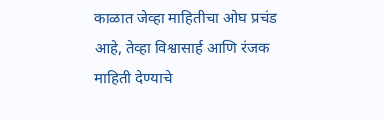काळात जेव्हा माहितीचा ओघ प्रचंड आहे, तेव्हा विश्वासार्ह आणि रंजक माहिती देण्याचे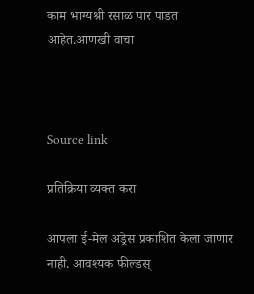काम भाग्यश्री रसाळ पार पाडत आहेत.आणखी वाचा



Source link

प्रतिक्रिया व्यक्त करा

आपला ई-मेल अड्रेस प्रकाशित केला जाणार नाही. आवश्यक फील्डस्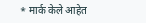* मार्क केले आहेत